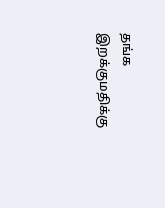தங்க இறக்குமதிக்கு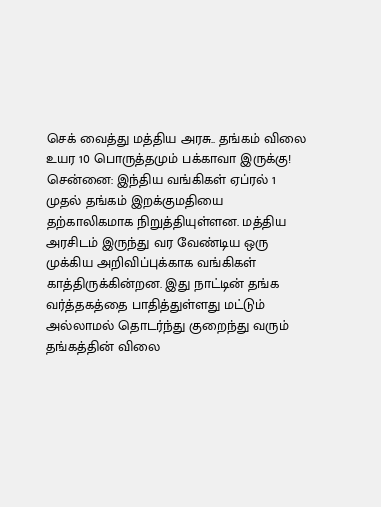செக் வைத்து மத்திய அரசு.. தங்கம் விலை உயர 10 பொருத்தமும் பக்காவா இருக்கு!
சென்னை: இந்திய வங்கிகள் ஏப்ரல் 1 முதல் தங்கம் இறக்குமதியை தற்காலிகமாக நிறுத்தியுள்ளன. மத்திய அரசிடம் இருந்து வர வேண்டிய ஒரு முக்கிய அறிவிப்புக்காக வங்கிகள் காத்திருக்கின்றன. இது நாட்டின் தங்க வர்த்தகத்தை பாதித்துள்ளது மட்டும் அல்லாமல் தொடர்ந்து குறைந்து வரும் தங்கத்தின் விலை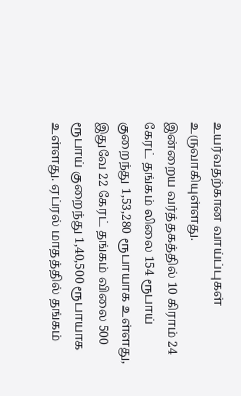உயர்வதற்கான வாய்ப்புகள் உருவாகியுள்ளது.
இன்றைய வர்த்தகத்தில் 10 கிராம் 24 கேரட் தங்கம் லிலை 154 ரூபாய் குறைந்து 1,53,280 ரூபாயாக உள்ளது, இதுவே 22 கேரட் தங்கம் விலை 500 ரூபாய் குறைந்து 1,40,500 ரூபாயாக உள்ளது. ஏப்ரல் மாதத்தில் தங்கம்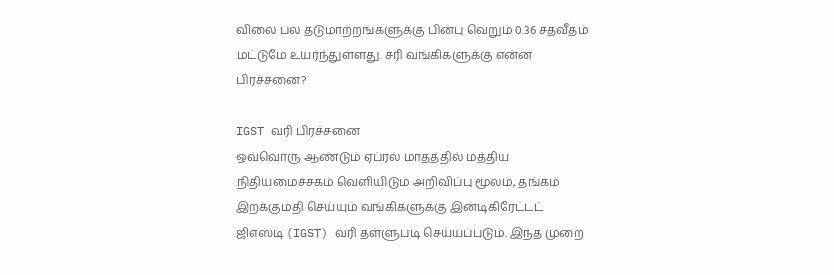விலை பல தடுமாற்றங்களுக்கு பின்பு வெறும் 0.36 சதவீதம் மட்டுமே உயர்ந்துள்ளது. சரி வங்கிகளுக்கு என்ன பிரச்சனை?

IGST வரி பிரச்சனை
ஒவ்வொரு ஆண்டும் ஏப்ரல் மாதத்தில் மத்திய நிதியமைச்சகம் வெளியிடும் அறிவிப்பு மூலம், தங்கம் இறக்குமதி செய்யும் வங்கிகளுக்கு இன்டிகிரேட்டட் ஜிஎஸ்டி (IGST) வரி தள்ளுபடி செய்யப்படும். இந்த முறை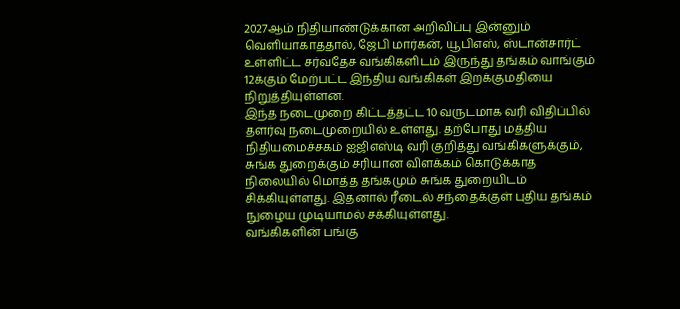2027ஆம் நிதியாண்டுக்கான அறிவிப்பு இன்னும் வெளியாகாததால், ஜேபி மார்கன், யூபிஎஸ், ஸ்டான்சார்ட் உள்ளிட்ட சர்வதேச வங்கிகளிடம் இருந்து தங்கம் வாங்கும் 12க்கும் மேற்பட்ட இந்திய வங்கிகள் இறக்குமதியை நிறுத்தியுள்ளன.
இந்த நடைமுறை கிட்டத்தட்ட 10 வருடமாக வரி விதிப்பில் தளர்வு நடைமுறையில் உள்ளது. தற்போது மத்திய நிதியமைச்சகம் ஐஜிஎஸ்டி வரி குறித்து வங்கிகளுக்கும், சுங்க துறைக்கும் சரியான விளக்கம் கொடுக்காத நிலையில் மொத்த தங்கமும் சுங்க துறையிடம் சிக்கியுள்ளது. இதனால் ரீடைல் சந்தைக்குள் புதிய தங்கம் நுழைய முடியாமல் சக்கியுள்ளது.
வங்கிகளின் பங்கு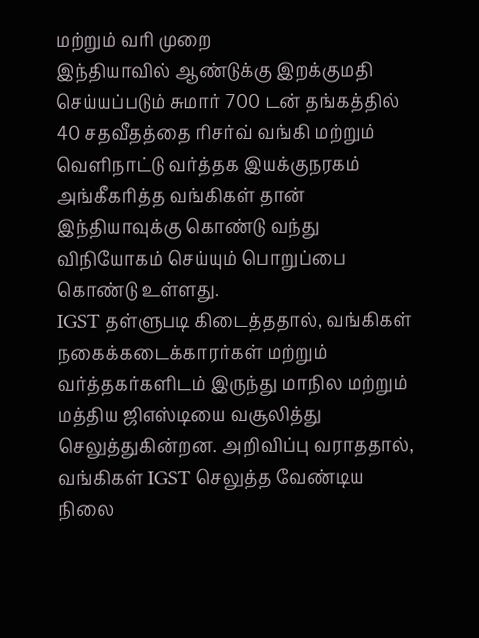மற்றும் வரி முறை
இந்தியாவில் ஆண்டுக்கு இறக்குமதி செய்யப்படும் சுமார் 700 டன் தங்கத்தில் 40 சதவீதத்தை ரிசர்வ் வங்கி மற்றும் வெளிநாட்டு வர்த்தக இயக்குநரகம் அங்கீகரித்த வங்கிகள் தான் இந்தியாவுக்கு கொண்டு வந்து விநியோகம் செய்யும் பொறுப்பை கொண்டு உள்ளது.
IGST தள்ளுபடி கிடைத்ததால், வங்கிகள் நகைக்கடைக்காரர்கள் மற்றும் வர்த்தகர்களிடம் இருந்து மாநில மற்றும் மத்திய ஜிஎஸ்டியை வசூலித்து செலுத்துகின்றன. அறிவிப்பு வராததால், வங்கிகள் IGST செலுத்த வேண்டிய நிலை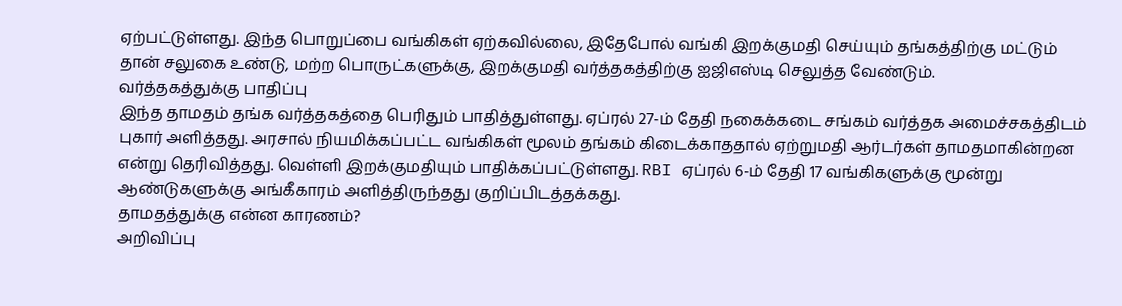ஏற்பட்டுள்ளது. இந்த பொறுப்பை வங்கிகள் ஏற்கவில்லை, இதேபோல் வங்கி இறக்குமதி செய்யும் தங்கத்திற்கு மட்டும் தான் சலுகை உண்டு, மற்ற பொருட்களுக்கு, இறக்குமதி வர்த்தகத்திற்கு ஐஜிஎஸ்டி செலுத்த வேண்டும்.
வர்த்தகத்துக்கு பாதிப்பு
இந்த தாமதம் தங்க வர்த்தகத்தை பெரிதும் பாதித்துள்ளது. ஏப்ரல் 27-ம் தேதி நகைக்கடை சங்கம் வர்த்தக அமைச்சகத்திடம் புகார் அளித்தது. அரசால் நியமிக்கப்பட்ட வங்கிகள் மூலம் தங்கம் கிடைக்காததால் ஏற்றுமதி ஆர்டர்கள் தாமதமாகின்றன என்று தெரிவித்தது. வெள்ளி இறக்குமதியும் பாதிக்கப்பட்டுள்ளது. RBI ஏப்ரல் 6-ம் தேதி 17 வங்கிகளுக்கு மூன்று ஆண்டுகளுக்கு அங்கீகாரம் அளித்திருந்தது குறிப்பிடத்தக்கது.
தாமதத்துக்கு என்ன காரணம்?
அறிவிப்பு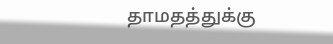தாமதத்துக்கு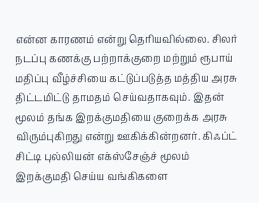என்ன காரணம் என்று தெரியவில்லை. சிலர் நடப்பு கணக்கு பற்றாக்குறை மற்றும் ரூபாய் மதிப்பு வீழ்ச்சியை கட்டுப்படுத்த மத்திய அரசு திட்டமிட்டு தாமதம் செய்வதாகவும். இதன் மூலம் தங்க இறக்குமதியை குறைக்க அரசு விரும்புகிறது என்று ஊகிக்கின்றனர். கிஃப்ட் சிட்டி புல்லியன் எக்ஸ்சேஞ்ச் மூலம் இறக்குமதி செய்ய வங்கிகளை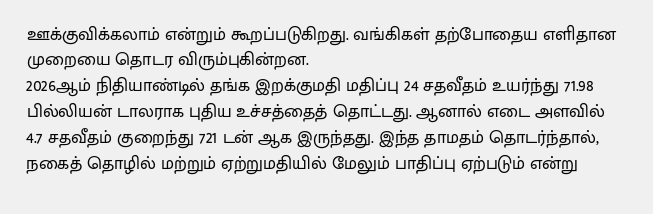ஊக்குவிக்கலாம் என்றும் கூறப்படுகிறது. வங்கிகள் தற்போதைய எளிதான முறையை தொடர விரும்புகின்றன.
2026ஆம் நிதியாண்டில் தங்க இறக்குமதி மதிப்பு 24 சதவீதம் உயர்ந்து 71.98 பில்லியன் டாலராக புதிய உச்சத்தைத் தொட்டது. ஆனால் எடை அளவில் 4.7 சதவீதம் குறைந்து 721 டன் ஆக இருந்தது. இந்த தாமதம் தொடர்ந்தால், நகைத் தொழில் மற்றும் ஏற்றுமதியில் மேலும் பாதிப்பு ஏற்படும் என்று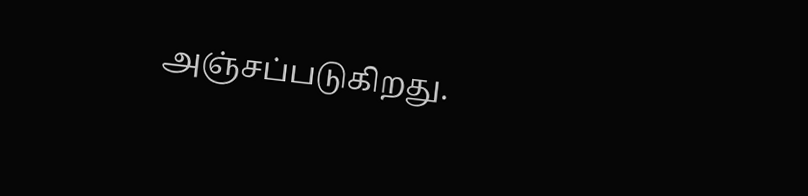அஞ்சப்படுகிறது.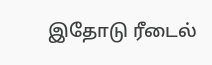இதோடு ரீடைல்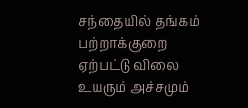சந்தையில் தங்கம் பற்றாக்குறை ஏற்பட்டு விலை உயரும் அச்சமும்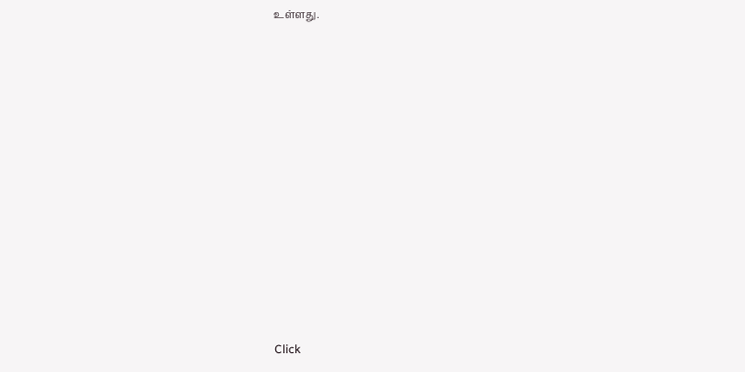உள்ளது.












Click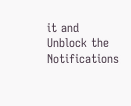it and Unblock the Notifications